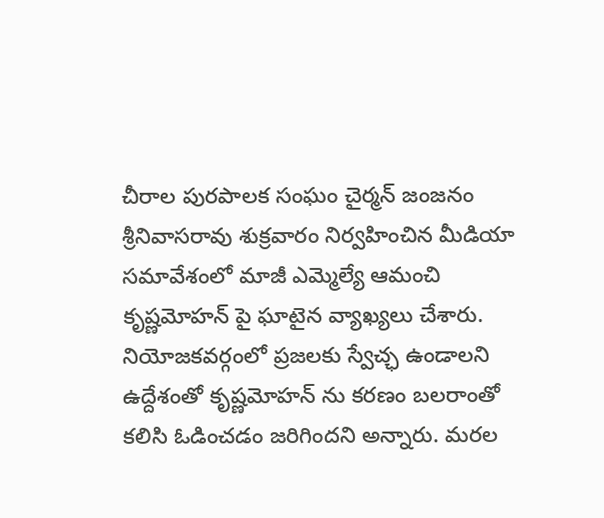చీరాల పురపాలక సంఘం చైర్మన్ జంజనం శ్రీనివాసరావు శుక్రవారం నిర్వహించిన మీడియా సమావేశంలో మాజీ ఎమ్మెల్యే ఆమంచి కృష్ణమోహన్ పై ఘాటైన వ్యాఖ్యలు చేశారు. నియోజకవర్గంలో ప్రజలకు స్వేచ్ఛ ఉండాలని ఉద్దేశంతో కృష్ణమోహన్ ను కరణం బలరాంతో కలిసి ఓడించడం జరిగిందని అన్నారు. మరల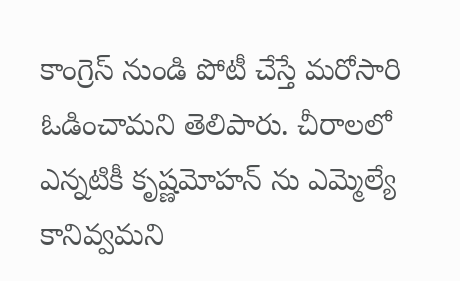కాంగ్రెస్ నుండి పోటీ చేస్తే మరోసారి ఓడించామని తెలిపారు. చీరాలలో ఎన్నటికీ కృష్ణమోహన్ ను ఎమ్మెల్యే కానివ్వమని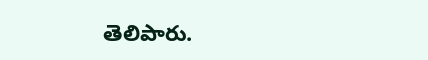తెలిపారు.